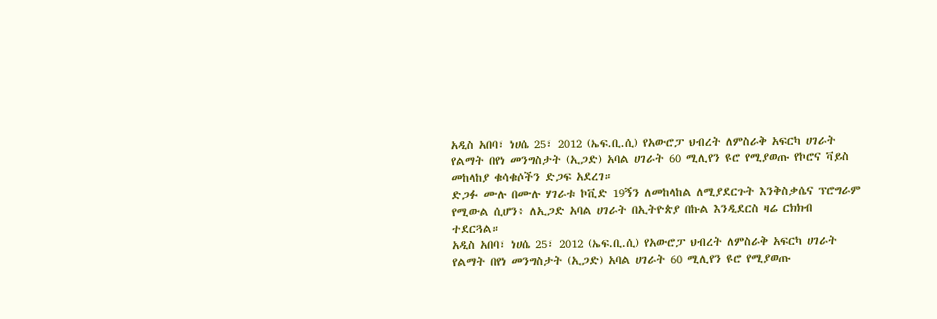አዲስ አበባ፣ ነሀሴ 25፣ 2012 (ኤፍ.ቢ.ሲ) የአውሮፓ ህብረት ለምስራቅ አፍርካ ሀገራት የልማት በየነ መንግስታት (ኢጋድ) አባል ሀገራት 60 ሚሊየን ዩሮ የሚያወጡ የኮሮና ቫይስ መከላከያ ቁሳቁሶችን ድጋፍ አደረገ።
ድጋፉ ሙሉ በሙሉ ሃገራቱ ኮቪድ 19ኝን ለመከላከል ለሚያደርጉት እንቅስቃሴና ፕሮግራም የሚውል ሲሆን፥ ለኢጋድ አባል ሀገራት በኢትዮጵያ በኩል እንዲደርስ ዛሬ ርክክብ ተደርጓል።
አዲስ አበባ፣ ነሀሴ 25፣ 2012 (ኤፍ.ቢ.ሲ) የአውሮፓ ህብረት ለምስራቅ አፍርካ ሀገራት የልማት በየነ መንግስታት (ኢጋድ) አባል ሀገራት 60 ሚሊየን ዩሮ የሚያወጡ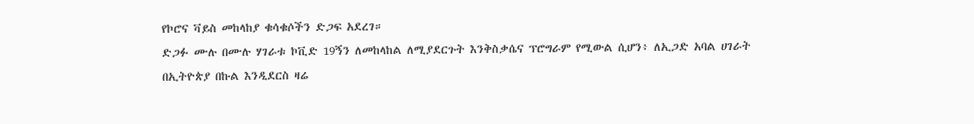የኮሮና ቫይስ መከላከያ ቁሳቁሶችን ድጋፍ አደረገ።
ድጋፉ ሙሉ በሙሉ ሃገራቱ ኮቪድ 19ኝን ለመከላከል ለሚያደርጉት እንቅስቃሴና ፕሮግራም የሚውል ሲሆን፥ ለኢጋድ አባል ሀገራት በኢትዮጵያ በኩል እንዲደርስ ዛሬ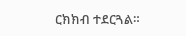ርክክብ ተደርጓል።